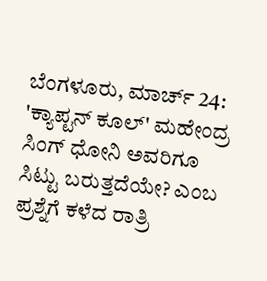ಬೆಂಗಳೂರು, ಮಾರ್ಚ್ 24: 'ಕ್ಯಾಪ್ಟನ್ ಕೂಲ್' ಮಹೇಂದ್ರ ಸಿಂಗ್ ಧೋನಿ ಅವರಿಗೂ ಸಿಟ್ಟು ಬರುತ್ತದೆಯೇ? ಎಂಬ ಪ್ರಶ್ನೆಗೆ ಕಳೆದ ರಾತ್ರಿ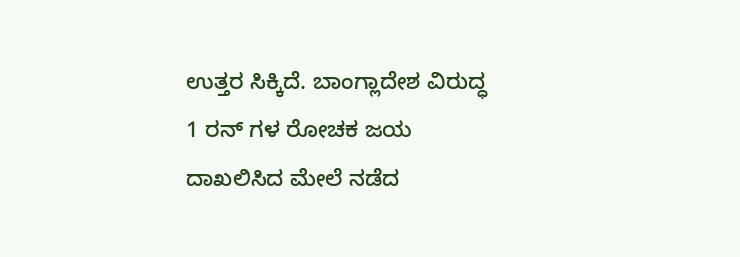ಉತ್ತರ ಸಿಕ್ಕಿದೆ. ಬಾಂಗ್ಲಾದೇಶ ವಿರುದ್ಧ 1 ರನ್ ಗಳ ರೋಚಕ ಜಯ ದಾಖಲಿಸಿದ ಮೇಲೆ ನಡೆದ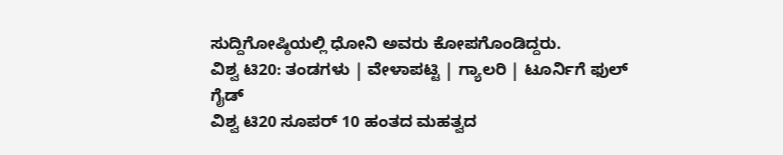ಸುದ್ದಿಗೋಷ್ಠಿಯಲ್ಲಿ ಧೋನಿ ಅವರು ಕೋಪಗೊಂಡಿದ್ದರು.
ವಿಶ್ವ ಟಿ20: ತಂಡಗಳು | ವೇಳಾಪಟ್ಟಿ | ಗ್ಯಾಲರಿ | ಟೂರ್ನಿಗೆ ಫುಲ್ ಗೈಡ್
ವಿಶ್ವ ಟಿ20 ಸೂಪರ್ 10 ಹಂತದ ಮಹತ್ವದ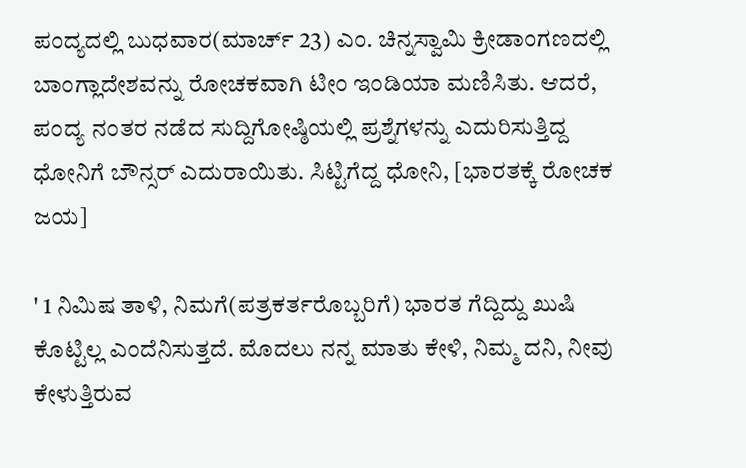ಪಂದ್ಯದಲ್ಲಿ ಬುಧವಾರ(ಮಾರ್ಚ್ 23) ಎಂ. ಚಿನ್ನಸ್ವಾಮಿ ಕ್ರೀಡಾಂಗಣದಲ್ಲಿ ಬಾಂಗ್ಲಾದೇಶವನ್ನು ರೋಚಕವಾಗಿ ಟೀಂ ಇಂಡಿಯಾ ಮಣಿಸಿತು. ಆದರೆ, ಪಂದ್ಯ ನಂತರ ನಡೆದ ಸುದ್ದಿಗೋಷ್ಠಿಯಲ್ಲಿ ಪ್ರಶ್ನೆಗಳನ್ನು ಎದುರಿಸುತ್ತಿದ್ದ ಧೋನಿಗೆ ಬೌನ್ಸರ್ ಎದುರಾಯಿತು. ಸಿಟ್ಟಿಗೆದ್ದ ಧೋನಿ, [ಭಾರತಕ್ಕೆ ರೋಚಕ ಜಯ]

' 1 ನಿಮಿಷ ತಾಳಿ, ನಿಮಗೆ(ಪತ್ರಕರ್ತರೊಬ್ಬರಿಗೆ) ಭಾರತ ಗೆದ್ದಿದ್ದು ಖುಷಿ ಕೊಟ್ಟಿಲ್ಲ ಎಂದೆನಿಸುತ್ತದೆ. ಮೊದಲು ನನ್ನ ಮಾತು ಕೇಳಿ, ನಿಮ್ಮ ದನಿ, ನೀವು ಕೇಳುತ್ತಿರುವ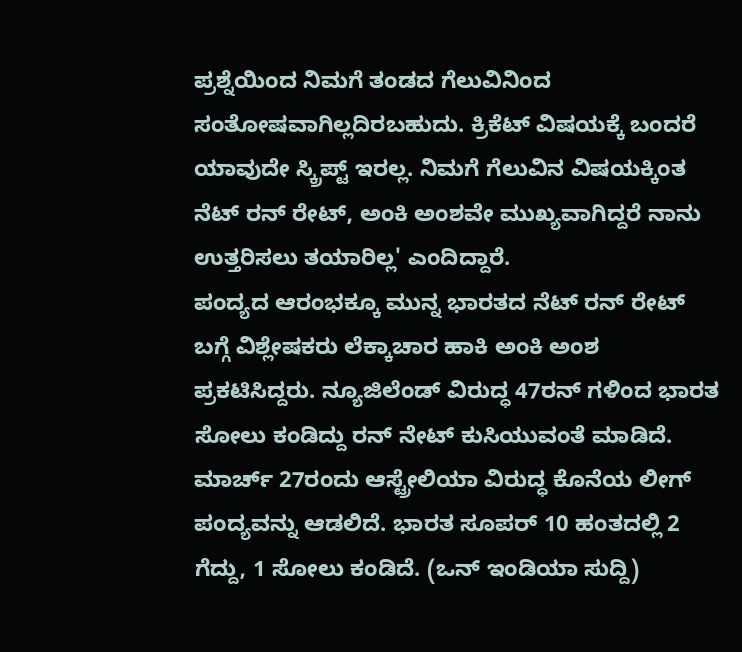ಪ್ರಶ್ನೆಯಿಂದ ನಿಮಗೆ ತಂಡದ ಗೆಲುವಿನಿಂದ ಸಂತೋಷವಾಗಿಲ್ಲದಿರಬಹುದು. ಕ್ರಿಕೆಟ್ ವಿಷಯಕ್ಕೆ ಬಂದರೆ ಯಾವುದೇ ಸ್ಕ್ರಿಪ್ಟ್ ಇರಲ್ಲ. ನಿಮಗೆ ಗೆಲುವಿನ ವಿಷಯಕ್ಕಿಂತ ನೆಟ್ ರನ್ ರೇಟ್, ಅಂಕಿ ಅಂಶವೇ ಮುಖ್ಯವಾಗಿದ್ದರೆ ನಾನು ಉತ್ತರಿಸಲು ತಯಾರಿಲ್ಲ' ಎಂದಿದ್ದಾರೆ.
ಪಂದ್ಯದ ಆರಂಭಕ್ಕೂ ಮುನ್ನ ಭಾರತದ ನೆಟ್ ರನ್ ರೇಟ್ ಬಗ್ಗೆ ವಿಶ್ಲೇಷಕರು ಲೆಕ್ಕಾಚಾರ ಹಾಕಿ ಅಂಕಿ ಅಂಶ ಪ್ರಕಟಿಸಿದ್ದರು. ನ್ಯೂಜಿಲೆಂಡ್ ವಿರುದ್ಧ 47ರನ್ ಗಳಿಂದ ಭಾರತ ಸೋಲು ಕಂಡಿದ್ದು ರನ್ ನೇಟ್ ಕುಸಿಯುವಂತೆ ಮಾಡಿದೆ. ಮಾರ್ಚ್ 27ರಂದು ಆಸ್ಟ್ರೇಲಿಯಾ ವಿರುದ್ಧ ಕೊನೆಯ ಲೀಗ್ ಪಂದ್ಯವನ್ನು ಆಡಲಿದೆ. ಭಾರತ ಸೂಪರ್ 10 ಹಂತದಲ್ಲಿ 2 ಗೆದ್ದು, 1 ಸೋಲು ಕಂಡಿದೆ. (ಒನ್ ಇಂಡಿಯಾ ಸುದ್ದಿ)